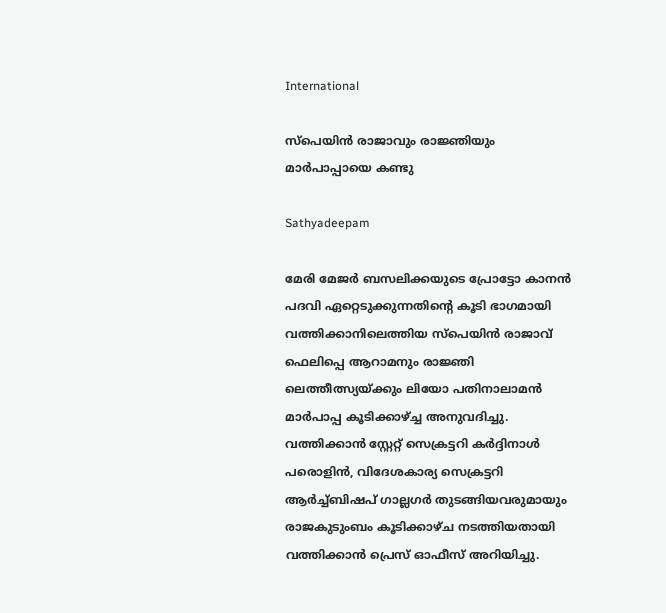International

സ്‌പെയിന്‍ രാജാവും രാജ്ഞിയും മാര്‍പാപ്പായെ കണ്ടു

Sathyadeepam

മേരി മേജര്‍ ബസലിക്കയുടെ പ്രോട്ടോ കാനന്‍ പദവി ഏറ്റെടുക്കുന്നതിന്റെ കൂടി ഭാഗമായി വത്തിക്കാനിലെത്തിയ സ്‌പെയിന്‍ രാജാവ് ഫെലിപ്പെ ആറാമനും രാജ്ഞി ലെത്തീത്സ്യയ്ക്കും ലിയോ പതിനാലാമന്‍ മാര്‍പാപ്പ കൂടിക്കാഴ്ച്ച അനുവദിച്ചു. വത്തിക്കാന്‍ സ്റ്റേറ്റ് സെക്രട്ടറി കര്‍ദ്ദിനാള്‍ പരൊളിന്‍, വിദേശകാര്യ സെക്രട്ടറി ആര്‍ച്ച്ബിഷപ് ഗാല്ലഗര്‍ തുടങ്ങിയവരുമായും രാജകുടുംബം കൂടിക്കാഴ്ച നടത്തിയതായി വത്തിക്കാന്‍ പ്രെസ് ഓഫീസ് അറിയിച്ചു.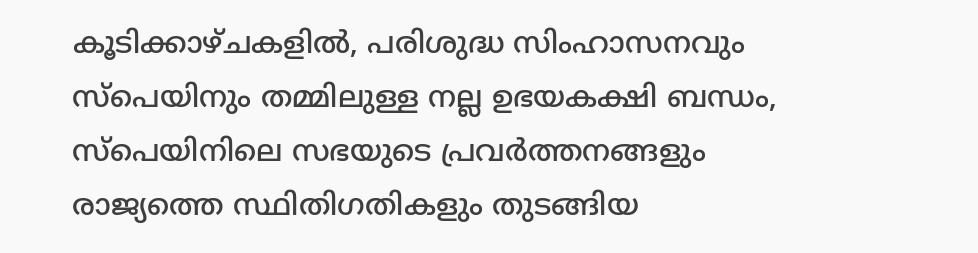കൂടിക്കാഴ്ചകളില്‍, പരിശുദ്ധ സിംഹാസനവും സ്‌പെയിനും തമ്മിലുള്ള നല്ല ഉഭയകക്ഷി ബന്ധം, സ്‌പെയിനിലെ സഭയുടെ പ്രവര്‍ത്തനങ്ങളും രാജ്യത്തെ സ്ഥിതിഗതികളും തുടങ്ങിയ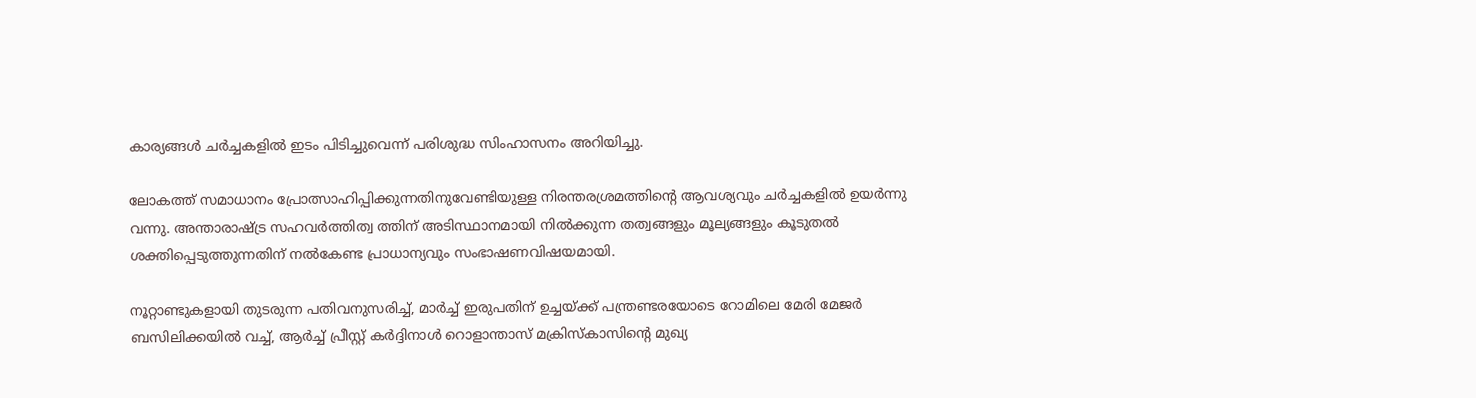കാര്യങ്ങള്‍ ചര്‍ച്ചകളില്‍ ഇടം പിടിച്ചുവെന്ന് പരിശുദ്ധ സിംഹാസനം അറിയിച്ചു.

ലോകത്ത് സമാധാനം പ്രോത്സാഹിപ്പിക്കുന്നതിനുവേണ്ടിയുള്ള നിരന്തരശ്രമത്തിന്റെ ആവശ്യവും ചര്‍ച്ചകളില്‍ ഉയര്‍ന്നു വന്നു. അന്താരാഷ്ട്ര സഹവര്‍ത്തിത്വ ത്തിന് അടിസ്ഥാനമായി നില്‍ക്കുന്ന തത്വങ്ങളും മൂല്യങ്ങളും കൂടുതല്‍ ശക്തിപ്പെടുത്തുന്നതിന് നല്‍കേണ്ട പ്രാധാന്യവും സംഭാഷണവിഷയമായി.

നൂറ്റാണ്ടുകളായി തുടരുന്ന പതിവനുസരിച്ച്, മാര്‍ച്ച് ഇരുപതിന് ഉച്ചയ്ക്ക് പന്ത്രണ്ടരയോടെ റോമിലെ മേരി മേജര്‍ ബസിലിക്കയില്‍ വച്ച്, ആര്‍ച്ച് പ്രീസ്റ്റ് കര്‍ദ്ദിനാള്‍ റൊളാന്താസ് മക്രിസ്‌കാസിന്റെ മുഖ്യ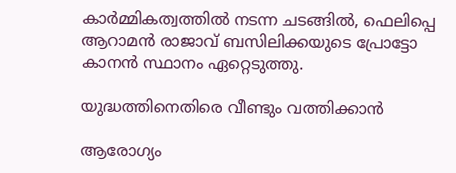കാര്‍മ്മികത്വത്തില്‍ നടന്ന ചടങ്ങില്‍, ഫെലിപ്പെ ആറാമന്‍ രാജാവ് ബസിലിക്കയുടെ പ്രോട്ടോ കാനന്‍ സ്ഥാനം ഏറ്റെടുത്തു.

യുദ്ധത്തിനെതിരെ വീണ്ടും വത്തിക്കാന്‍

ആരോഗ്യം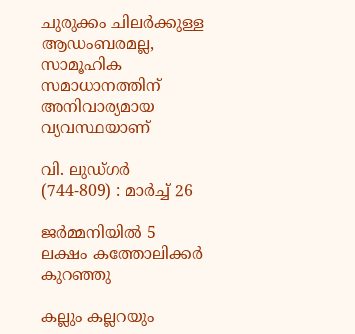ചുരുക്കം ചിലര്‍ക്കുള്ള ആഡംബരമല്ല, സാമൂഹിക സമാധാനത്തിന് അനിവാര്യമായ വ്യവസ്ഥയാണ്

വി. ലുഡ്ഗര്‍ (744-809) : മാര്‍ച്ച് 26

ജര്‍മ്മനിയില്‍ 5 ലക്ഷം കത്തോലിക്കര്‍ കുറഞ്ഞു

കല്ലും കല്ലറയും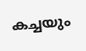കച്ചയും